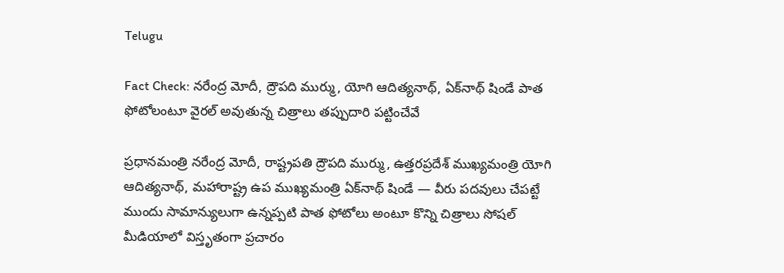Telugu

Fact Check: నరేంద్ర మోదీ, ద్రౌపది ముర్ము, యోగి ఆదిత్యనాథ్, ఏక్‌నాథ్ షిండే పాత ఫోటోలంటూ వైరల్ అవుతున్న చిత్రాలు తప్పుదారి పట్టించేవే

ప్రధానమంత్రి నరేంద్ర మోదీ, రాష్ట్రపతి ద్రౌపది ముర్ము, ఉత్తరప్రదేశ్ ముఖ్యమంత్రి యోగి ఆదిత్యనాథ్, మహారాష్ట్ర ఉప ముఖ్యమంత్రి ఏక్‌నాథ్ షిండే — వీరు పదవులు చేపట్టే ముందు సామాన్యులుగా ఉన్నప్పటి పాత ఫోటోలు అంటూ కొన్ని చిత్రాలు సోషల్ మీడియాలో విస్తృతంగా ప్రచారం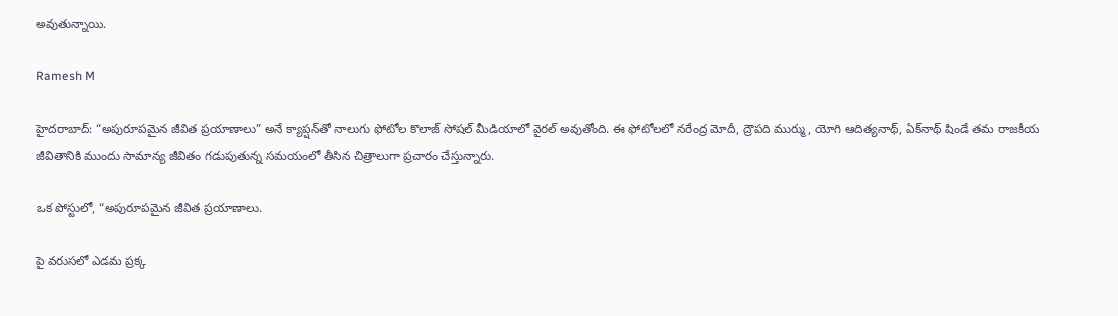అవుతున్నాయి.

Ramesh M

హైదరాబాద్: “అపురూపమైన జీవిత ప్రయాణాలు” అనే క్యాప్షన్‌తో నాలుగు ఫోటోల కొలాజ్ సోషల్ మీడియాలో వైరల్ అవుతోంది. ఈ ఫోటోలలో నరేంద్ర మోదీ, ద్రౌపది ముర్ము, యోగి ఆదిత్యనాథ్, ఏక్‌నాథ్ షిండే తమ రాజకీయ జీవితానికి ముందు సామాన్య జీవితం గడుపుతున్న సమయంలో తీసిన చిత్రాలుగా ప్రచారం చేస్తున్నారు.

ఒక పోస్టులో, “అపురూపమైన జీవిత ప్రయాణాలు.

పై వరుసలో ఎడమ ప్రక్క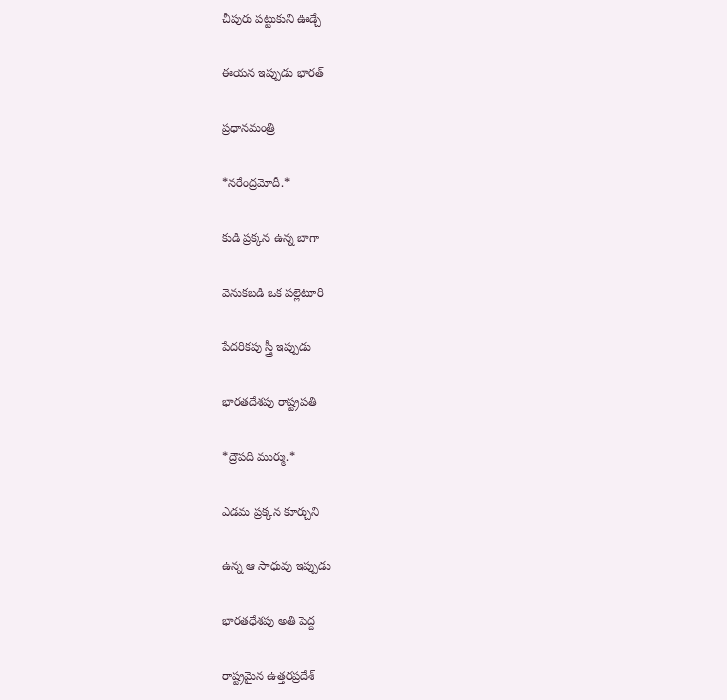చీపురు పట్టుకుని ఊడ్చే

ఈయన ఇప్పుడు భారత్

ప్రధానమంత్రి

*నరేంద్రమోదీ.*

కుడి ప్రక్కన ఉన్న బాగా

వెనుకబడి ఒక పల్లెటూరి

పేదరికపు స్త్రీ ఇప్పుడు

భారతదేశపు రాష్ట్రపతి

*ద్రౌపది ముర్ము.*

ఎడమ ప్రక్కన కూర్చుని

ఉన్న ఆ సాధువు ఇప్పుడు

భారతధేశపు అతి పెద్ద

రాష్ట్రమైన ఉత్తరప్రదేశ్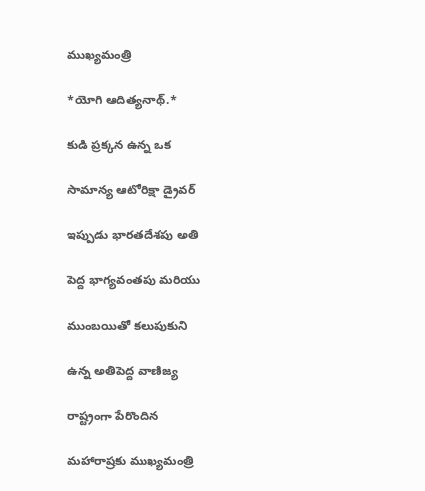ముఖ్యమంత్రి

*యోగి ఆదిత్యనాథ్.*

కుడి ప్రక్కన ఉన్న ఒక

సామాన్య ఆటోరిక్షా డ్రైవర్

ఇప్పుడు భారతదేశపు అతి

పెద్ద భాగ్యవంతపు మరియు

ముంబయితో కలుపుకుని

ఉన్న అతిపెద్ద వాణిజ్య

రాష్ట్రంగా పేరొందిన

మహారాష్రకు ముఖ్యమంత్రి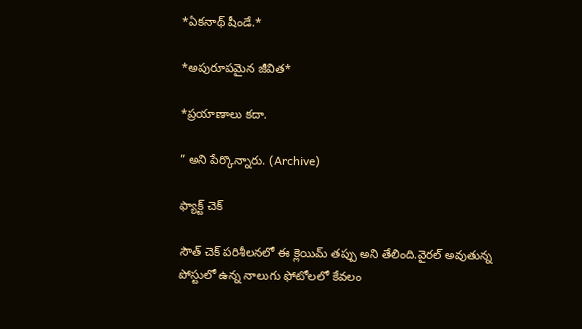*ఏకనాథ్ షీండే.*

*అపురూపమైన జీవిత*

*ప్రయాణాలు కదా.

” అని పేర్కొన్నారు. (Archive)

ఫ్యాక్ట్ చెక్

సౌత్ చెక్ పరిశీలనలో ఈ క్లెయిమ్ తప్పు అని తేలింది.వైరల్ అవుతున్న పోస్టులో ఉన్న నాలుగు ఫోటోలలో కేవలం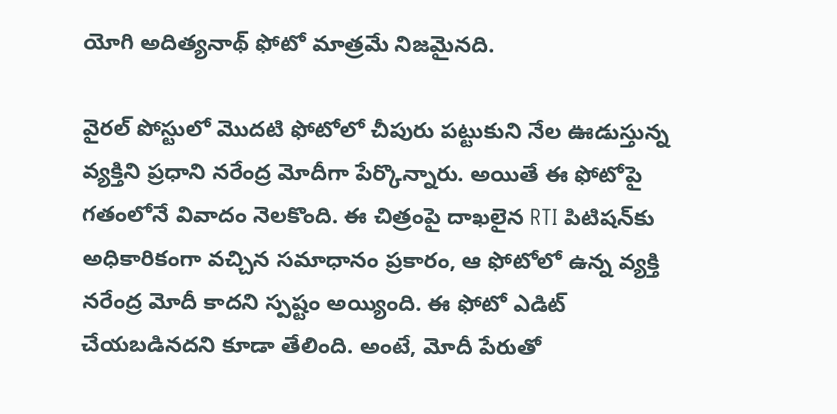యోగి అదిత్యనాథ్ ఫోటో మాత్రమే నిజమైనది.

వైరల్ పోస్టులో మొదటి ఫోటోలో చీపురు పట్టుకుని నేల ఊడుస్తున్న వ్యక్తిని ప్రధాని నరేంద్ర మోదీగా పేర్కొన్నారు. అయితే ఈ ఫోటోపై గతంలోనే వివాదం నెలకొంది. ఈ చిత్రంపై దాఖలైన RTI పిటిషన్‌కు అధికారికంగా వచ్చిన సమాధానం ప్రకారం, ఆ ఫోటోలో ఉన్న వ్యక్తి నరేంద్ర మోదీ కాదని స్పష్టం అయ్యింది. ఈ ఫోటో ఎడిట్ చేయబడినదని కూడా తేలింది. అంటే, మోదీ పేరుతో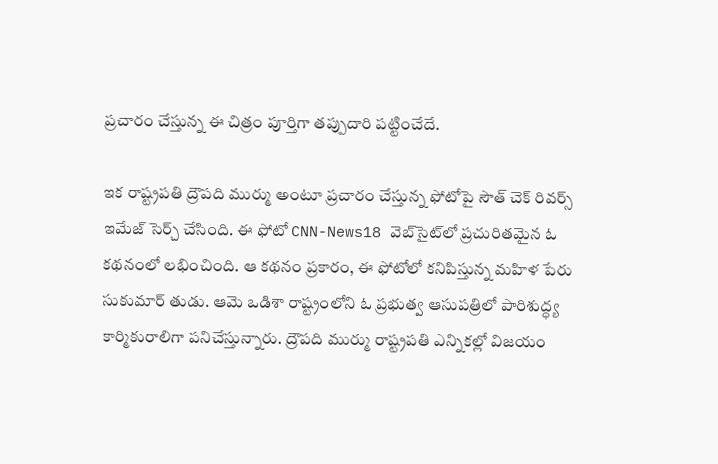ప్రచారం చేస్తున్న ఈ చిత్రం పూర్తిగా తప్పుదారి పట్టించేదే.

ఇక రాష్ట్రపతి ద్రౌపది ముర్ము అంటూ ప్రచారం చేస్తున్న ఫోటోపై సౌత్ చెక్ రివర్స్ ఇమేజ్ సెర్చ్ చేసింది. ఈ ఫోటో CNN-News18 వెబ్‌సైట్‌లో ప్రచురితమైన ఓ కథనంలో లభించింది. ఆ కథనం ప్రకారం, ఈ ఫోటోలో కనిపిస్తున్న మహిళ పేరు సుకుమార్ తుడు. ఆమె ఒడిశా రాష్ట్రంలోని ఓ ప్రభుత్వ ఆసుపత్రిలో పారిశుద్ధ్య కార్మికురాలిగా పనిచేస్తున్నారు. ద్రౌపది ముర్ము రాష్ట్రపతి ఎన్నికల్లో విజయం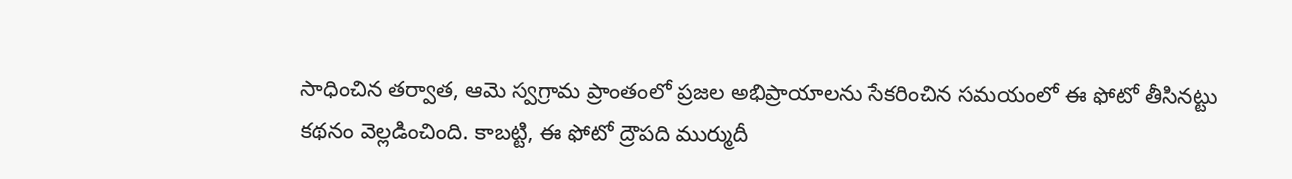సాధించిన తర్వాత, ఆమె స్వగ్రామ ప్రాంతంలో ప్రజల అభిప్రాయాలను సేకరించిన సమయంలో ఈ ఫోటో తీసినట్టు కథనం వెల్లడించింది. కాబట్టి, ఈ ఫోటో ద్రౌపది ముర్ముదీ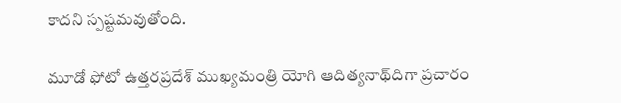కాదని స్పష్టమవుతోంది.

మూడో ఫోటో ఉత్తరప్రదేశ్ ముఖ్యమంత్రి యోగి ఆదిత్యనాథ్‌దిగా ప్రచారం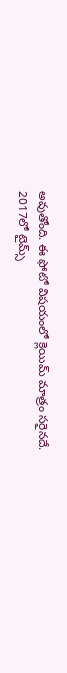అవుతోంది. ఈ ఫోటో విషయంలో క్లెయిమ్ మాత్రం సరైనదే. 2017లో టైమ్స్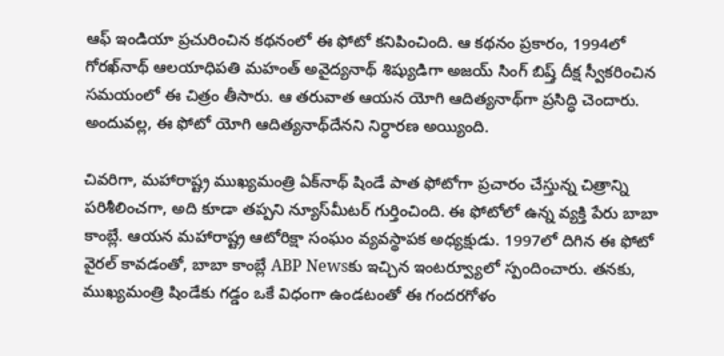ఆఫ్ ఇండియా ప్రచురించిన కథనంలో ఈ ఫోటో కనిపించింది. ఆ కథనం ప్రకారం, 1994లో గోరఖ్‌నాథ్ ఆలయాధిపతి మహంత్ అవైద్యనాథ్ శిష్యుడిగా అజయ్ సింగ్ బిష్త్ దీక్ష స్వీకరించిన సమయంలో ఈ చిత్రం తీసారు. ఆ తరువాత ఆయన యోగి ఆదిత్యనాథ్‌గా ప్రసిద్ధి చెందారు. అందువల్ల, ఈ ఫోటో యోగి ఆదిత్యనాథ్‌దేనని నిర్ధారణ అయ్యింది.

చివరిగా, మహారాష్ట్ర ముఖ్యమంత్రి ఏక్‌నాథ్ షిండే పాత ఫోటోగా ప్రచారం చేస్తున్న చిత్రాన్ని పరిశీలించగా, అది కూడా తప్పని న్యూస్‌మీటర్ గుర్తించింది. ఈ ఫోటోలో ఉన్న వ్యక్తి పేరు బాబా కాంబ్లే. ఆయన మహారాష్ట్ర ఆటోరిక్షా సంఘం వ్యవస్థాపక అధ్యక్షుడు. 1997లో దిగిన ఈ ఫోటో వైరల్ కావడంతో, బాబా కాంబ్లే ABP Newsకు ఇచ్చిన ఇంటర్వ్యూలో స్పందించారు. తనకు, ముఖ్యమంత్రి షిండేకు గడ్డం ఒకే విధంగా ఉండటంతో ఈ గందరగోళం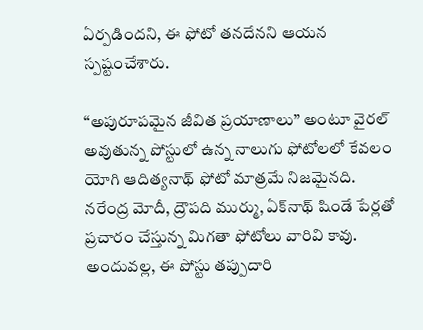ఏర్పడిందని, ఈ ఫోటో తనదేనని ఆయన స్పష్టంచేశారు.

“అపురూపమైన జీవిత ప్రయాణాలు” అంటూ వైరల్ అవుతున్న పోస్టులో ఉన్న నాలుగు ఫోటోలలో కేవలం యోగి ఆదిత్యనాథ్‌ ఫోటో మాత్రమే నిజమైనది.
నరేంద్ర మోదీ, ద్రౌపది ముర్ము, ఏక్‌నాథ్ షిండే పేర్లతో ప్రచారం చేస్తున్న మిగతా ఫోటోలు వారివి కావు.
అందువల్ల, ఈ పోస్టు తప్పుదారి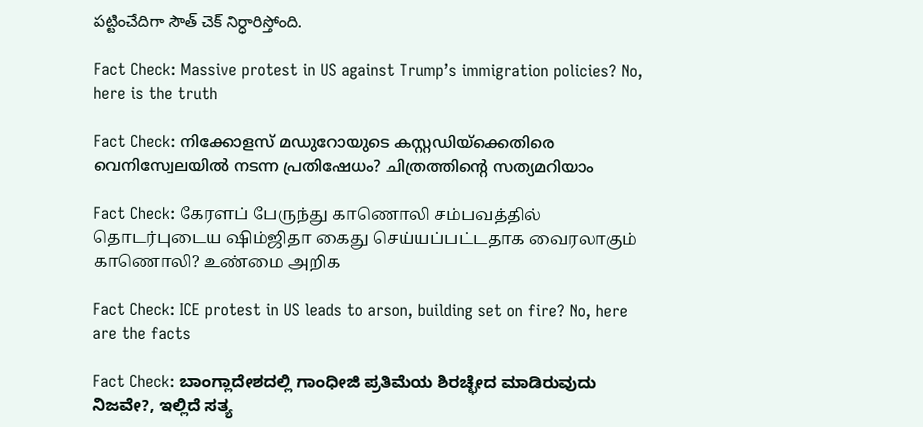పట్టించేదిగా సౌత్ చెక్ నిర్ధారిస్తోంది.

Fact Check: Massive protest in US against Trump’s immigration policies? No, here is the truth

Fact Check: നിക്കോളസ് മഡുറോയുടെ കസ്റ്റഡിയ്ക്കെതിരെ വെനിസ്വേലയില്‍ നടന്ന പ്രതിഷേധം? ചിത്രത്തിന്റെ സത്യമറിയാം

Fact Check: கேரளப் பேருந்து காணொலி சம்பவத்தில் தொடர்புடைய ஷிம்ஜிதா கைது செய்யப்பட்டதாக வைரலாகும் காணொலி? உண்மை அறிக

Fact Check: ICE protest in US leads to arson, building set on fire? No, here are the facts

Fact Check: ಬಾಂಗ್ಲಾದೇಶದಲ್ಲಿ ಗಾಂಧೀಜಿ ಪ್ರತಿಮೆಯ ಶಿರಚ್ಛೇದ ಮಾಡಿರುವುದು ನಿಜವೇ?, ಇಲ್ಲಿದೆ ಸತ್ಯ